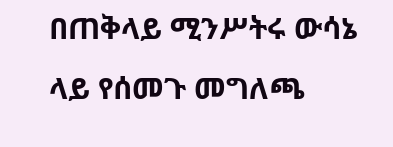በጠቅላይ ሚንሥትሩ ውሳኔ ላይ የሰመጉ መግለጫ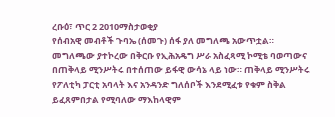ረቡዕ፣ ጥር 2 2010ማስታወቂያ
የሰብአዊ መብቶች ጉባኤ (ሰመጉ) ሰፋ ያለ መግለጫ አውጥቷል። መግለጫው ያተኮረው በቅርቡ የኢሕአዴግ ሥራ አስፈጻሚ ኮሚቴ ባወጣውና በጠቅላይ ሚንሥትሩ በተሰጠው ይፋዊ ውሳኔ ላይ ነው። ጠቅላይ ሚንሥትሩ የፖለቲካ ፓርቲ አባላት እና አንዳንድ ግለሰቦች እንደሚፈቱ የቁም ስቅል ይፈጸምበታል የሚባለው ማእከላዊም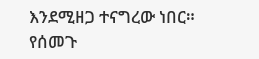እንደሚዘጋ ተናግረው ነበር። የሰመጉ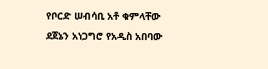የቦርድ ሠብሳቢ አቶ ቁምላቸው ደጀኔን አነጋግሮ የአዲስ አበባው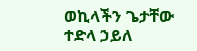ወኪላችን ጌታቸው ተድላ ኃይለ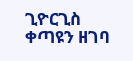ጊዮርጊስ ቀጣዩን ዘገባ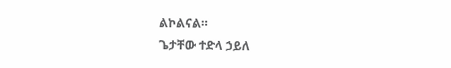ልኮልናል።
ጌታቸው ተድላ ኃይለ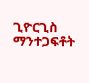ጊዮርጊስ
ማንተጋፍቶት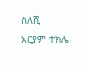ስለሺ
አርያም ተክሌ